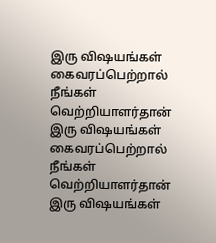இரு விஷயங்கள் கைவரப்பெற்றால் நீங்கள் வெற்றியாளர்தான்
இரு விஷயங்கள் கைவரப்பெற்றால் நீங்கள் வெற்றியாளர்தான்
இரு விஷயங்கள்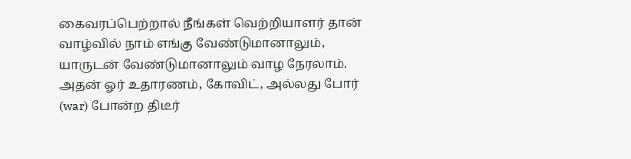கைவரப்பெற்றால் நீங்கள் வெற்றியாளர் தான்
வாழ்வில் நாம் எங்கு வேண்டுமானாலும், யாருடன் வேண்டுமானாலும் வாழ நேரலாம்.
அதன் ஓர் உதாரணம், கோவிட், அல்லது போர் (war) போன்ற திடீர்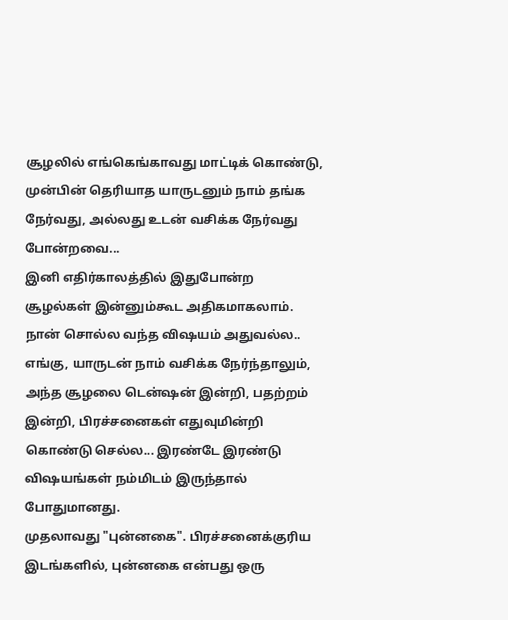சூழலில் எங்கெங்காவது மாட்டிக் கொண்டு, முன்பின் தெரியாத யாருடனும் நாம் தங்க நேர்வது, அல்லது உடன் வசிக்க நேர்வது போன்றவை...
இனி எதிர்காலத்தில் இதுபோன்ற சூழல்கள் இன்னும்கூட அதிகமாகலாம்.
நான் சொல்ல வந்த விஷயம் அதுவல்ல..
எங்கு, யாருடன் நாம் வசிக்க நேர்ந்தாலும், அந்த சூழலை டென்ஷன் இன்றி, பதற்றம் இன்றி, பிரச்சனைகள் எதுவுமின்றி கொண்டு செல்ல... இரண்டே இரண்டு விஷயங்கள் நம்மிடம் இருந்தால் போதுமானது.
முதலாவது "புன்னகை". பிரச்சனைக்குரிய இடங்களில், புன்னகை என்பது ஒரு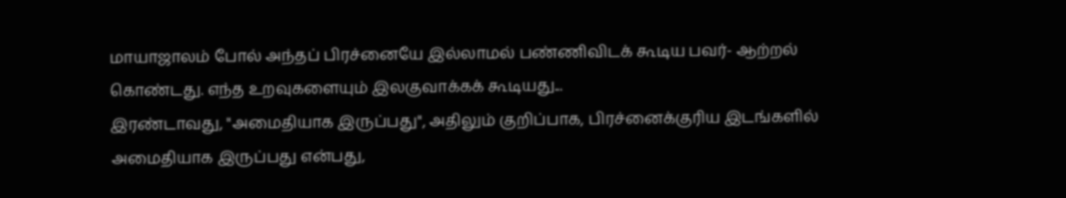மாயாஜாலம் போல் அந்தப் பிரச்னையே இல்லாமல் பண்ணிவிடக் கூடிய பவர்- ஆற்றல் கொண்டது. எந்த உறவுகளையும் இலகுவாக்கக் கூடியது...
இரண்டாவது, "அமைதியாக இருப்பது", அதிலும் குறிப்பாக, பிரச்னைக்குரிய இடங்களில் அமைதியாக இருப்பது என்பது,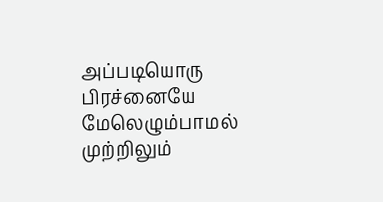அப்படியொரு பிரச்னையே மேலெழும்பாமல் முற்றிலும்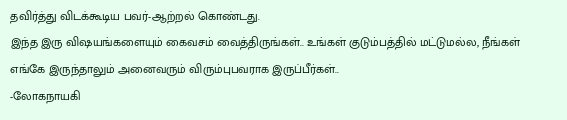தவிர்த்து விடக்கூடிய பவர்-ஆற்றல் கொண்டது.
இந்த இரு விஷயங்களையும் கைவசம் வைத்திருங்கள்.. உங்கள் குடும்பத்தில் மட்டுமல்ல, நீங்கள் எங்கே இருந்தாலும் அனைவரும் விரும்புபவராக இருப்பீர்கள்..
-லோகநாயகி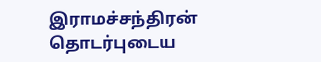இராமச்சந்திரன்
தொடர்புடைய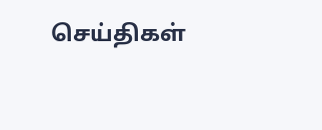செய்திகள்